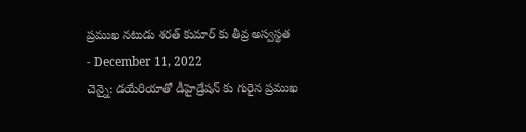ప్రముఖ నటుడు శరత్ కుమార్ కు తీవ్ర అస్వస్థత
- December 11, 2022
చెన్నై: డయేరియాతో డీహైడ్రేషన్ కు గురైన ప్రముఖ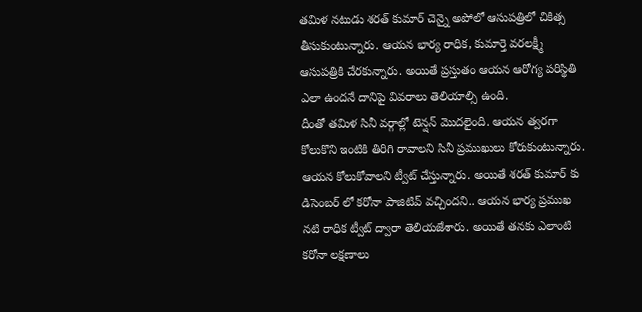తమిళ నటుడు శరత్ కుమార్ చెన్నై అపోలో ఆసుపత్రిలో చికిత్స తీసుకుంటున్నారు. ఆయన భార్య రాధిక, కుమార్తె వరలక్ష్మీ ఆసుపత్రికి చేరకున్నారు. అయితే ప్రస్తుతం ఆయన ఆరోగ్య పరిస్థితి ఎలా ఉందనే దానిపై వివరాలు తెలియాల్సి ఉంది.
దీంతో తమిళ సినీ వర్గాల్లో టెన్షన్ మొదలైంది. ఆయన త్వరగా కోలుకొని ఇంటికి తిరిగి రావాలని సినీ ప్రముఖులు కోరుకుంటున్నారు. ఆయన కోలుకోవాలని ట్వీట్ చేస్తున్నారు. అయితే శరత్ కుమార్ కు డిసెంబర్ లో కరోనా పాజిటివ్ వచ్చిందని.. ఆయన భార్య ప్రముఖ నటి రాధిక ట్వీట్ ద్వారా తెలియజేశారు. అయితే తనకు ఎలాంటి కరోనా లక్షణాలు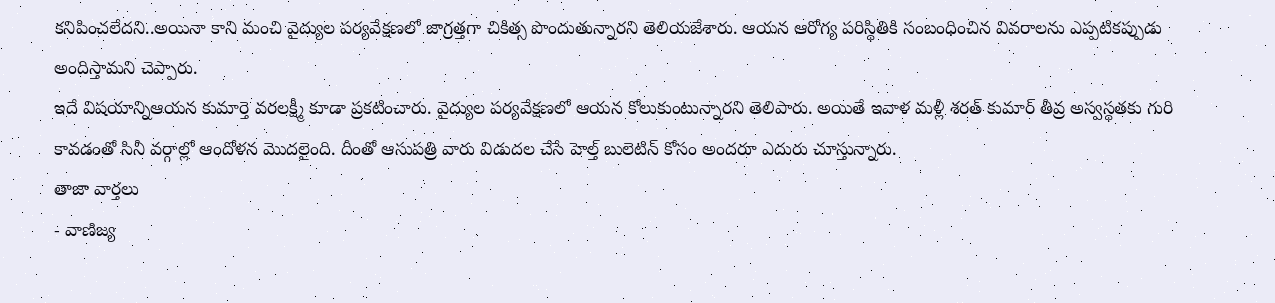కనిపించలేదని..అయినా కాని మంచి వైద్యుల పర్యవేక్షణలో జాగ్రత్తగా చికిత్స పొందుతున్నారని తెలియజేశారు. ఆయన ఆరోగ్య పరిస్థితికి సంబంధించిన వివరాలను ఎప్పటికప్పుడు అందిస్తామని చెప్పారు.
ఇదే విషయాన్నిఆయన కుమార్తె వరలక్ష్మీ కూడా ప్రకటించారు. వైద్యుల పర్యవేక్షణలో ఆయన కోలుకుంటున్నారని తెలిపారు. అయితే ఇవాళ మళ్లీ శరత్ కుమార్ తీవ్ర అస్వస్థతకు గురి కావడంతో సినీ వర్గాల్లో ఆందోళన మొదలైంది. దీంతో ఆసుపత్రి వారు విడుదల చేసే హెల్త్ బులెటిన్ కోసం అందరూ ఎదురు చూస్తున్నారు.
తాజా వార్తలు
- వాణిజ్య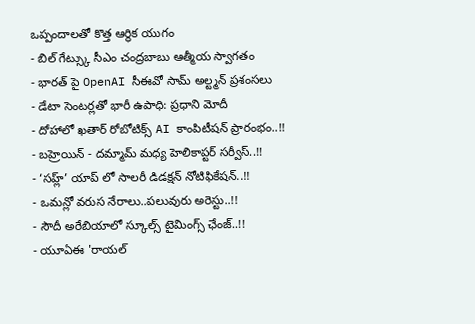ఒప్పందాలతో కొత్త ఆర్థిక యుగం
- బిల్ గేట్స్కు సీఎం చంద్రబాబు ఆత్మీయ స్వాగతం
- భారత్ పై OpenAI సీఈవో సామ్ అల్ట్మన్ ప్రశంసలు
- డేటా సెంటర్లతో భారీ ఉపాధి: ప్రధాని మోదీ
- దోహాలో ఖతార్ రోబోటిక్స్ AI కాంపిటీషన్ ప్రారంభం..!!
- బహ్రెయిన్ - దమ్మామ్ మధ్య హెలికాప్టర్ సర్వీస్..!!
- ‘సహ్ల్’ యాప్ లో సాలరీ డిడక్షన్ నోటిఫికేషన్..!!
- ఒమన్లో వరుస నేరాలు..పలువురు అరెస్టు..!!
- సౌదీ అరేబియాలో స్కూల్స్ టైమింగ్స్ ఛేంజ్..!!
- యూఏఈ 'రాయల్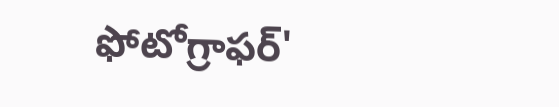ఫోటోగ్రాఫర్'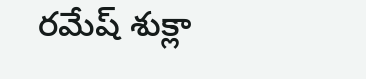రమేష్ శుక్లా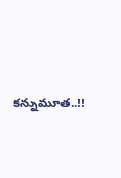కన్నుమూత..!!